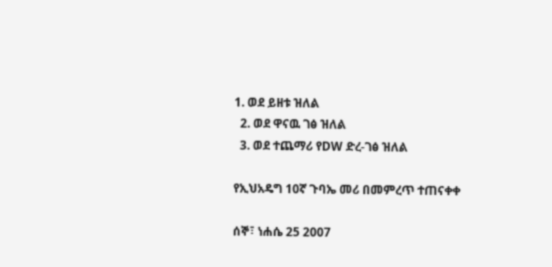1. ወደ ይዘቱ ዝለል
  2. ወደ ዋናዉ ገፅ ዝለል
  3. ወደ ተጨማሪ የDW ድረ-ገፅ ዝለል

የኢህአዴግ 10ኛ ጉባኤ መሪ በመምረጥ ተጠናቀቀ

ሰኞ፣ ነሐሴ 25 2007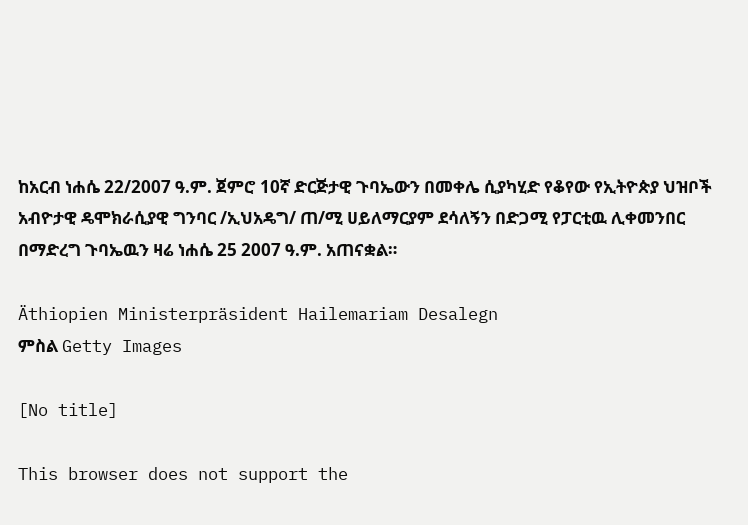ከአርብ ነሐሴ 22/2007 ዓ.ም. ጀምሮ 10ኛ ድርጅታዊ ጉባኤውን በመቀሌ ሲያካሂድ የቆየው የኢትዮጵያ ህዝቦች አብዮታዊ ዴሞክራሲያዊ ግንባር /ኢህአዴግ/ ጠ/ሚ ሀይለማርያም ደሳለኝን በድጋሚ የፓርቲዉ ሊቀመንበር በማድረግ ጉባኤዉን ዛሬ ነሐሴ 25 2007 ዓ.ም. አጠናቋል።

Äthiopien Ministerpräsident Hailemariam Desalegn
ምስል Getty Images

[No title]

This browser does not support the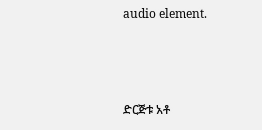audio element.



ድርጅቱ አቶ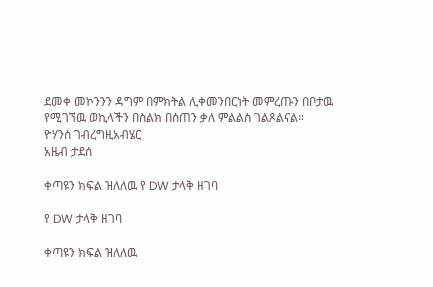ደመቀ መኮንንን ዳግም በምክትል ሊቀመንበርነት መምረጡን በቦታዉ የሚገኘዉ ወኪላችን በስልክ በሰጠን ቃለ ምልልስ ገልጾልናል።
ዮሃንስ ገብረግዚአብሄር
አዜብ ታደሰ

ቀጣዩን ክፍል ዝለለዉ የ DW ታላቅ ዘገባ

የ DW ታላቅ ዘገባ

ቀጣዩን ክፍል ዝለለዉ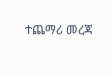ተጨማሪ መረጃ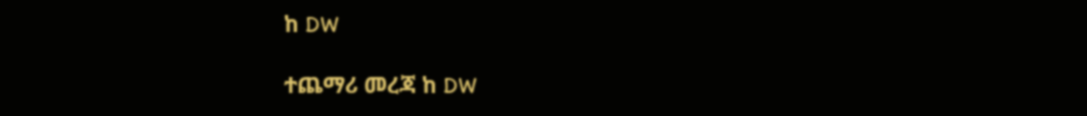ከ DW

ተጨማሪ መረጃ ከ DW